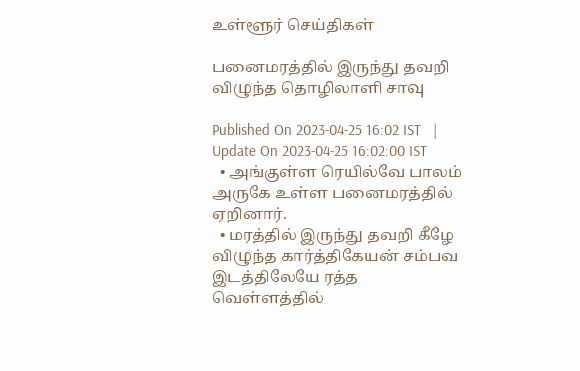உள்ளூர் செய்திகள்

பனைமரத்தில் இருந்து தவறி விழுந்த தொழிலாளி சாவு

Published On 2023-04-25 16:02 IST   |   Update On 2023-04-25 16:02:00 IST
  • அங்குள்ள ரெயில்வே பாலம் அருகே உள்ள பனைமரத்தில் ஏறினார்.
  • மரத்தில் இருந்து தவறி கீழே விழுந்த கார்த்திகேயன் சம்பவ இடத்திலேயே ரத்த வெள்ளத்தில்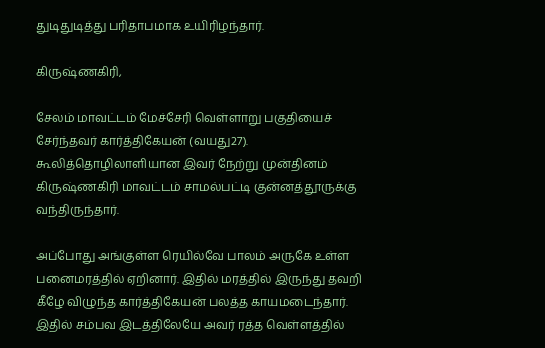துடிதுடித்து பரிதாபமாக உயிரிழந்தார்.

கிருஷ்ணகிரி,

சேலம் மாவட்டம் மேச்சேரி வெள்ளாறு பகுதியைச் சேர்ந்தவர் கார்த்திகேயன் (வயது27). கூலித்தொழிலாளியான இவர் நேற்று முன்தினம் கிருஷ்ணகிரி மாவட்டம் சாமல்பட்டி குன்னத்தூருக்கு வந்திருந்தார்.

அப்போது அங்குள்ள ரெயில்வே பாலம் அருகே உள்ள பனைமரத்தில் ஏறினார். இதில் மரத்தில் இருந்து தவறி கீழே விழுந்த கார்த்திகேயன் பலத்த காயமடைந்தார். இதில் சம்பவ இடத்திலேயே அவர் ரத்த வெள்ளத்தில்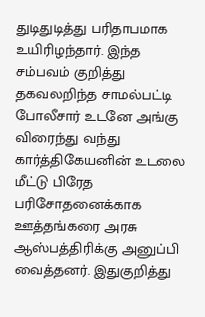துடிதுடித்து பரிதாபமாக உயிரிழந்தார். இந்த சம்பவம் குறித்து தகவலறிந்த சாமல்பட்டி போலீசார் உடனே அங்கு விரைந்து வந்து கார்த்திகேயனின் உடலை மீட்டு பிரேத பரிசோதனைக்காக ஊத்தங்கரை அரசு ஆஸ்பத்திரிக்கு அனுப்பி வைத்தனர். இதுகுறித்து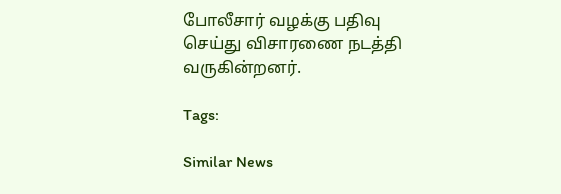போலீசார் வழக்கு பதிவு செய்து விசாரணை நடத்தி வருகின்றனர்.

Tags:

Similar News